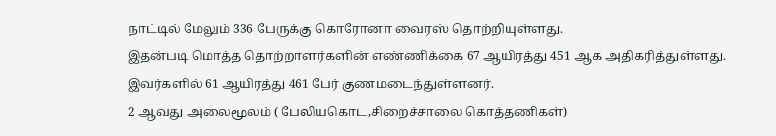நாட்டில் மேலும் 336 பேருக்கு கொரோனா வைரஸ் தொற்றியுள்ளது.
இதன்படி மொத்த தொற்றாளர்களின் எண்ணிக்கை 67 ஆயிரத்து 451 ஆக அதிகரித்துள்ளது. இவர்களில் 61 ஆயிரத்து 461 பேர் குணமடைந்துள்ளனர்.
2 ஆவது அலைமூலம் ( பேலியகொட,சிறைச்சாலை கொத்தணிகள்)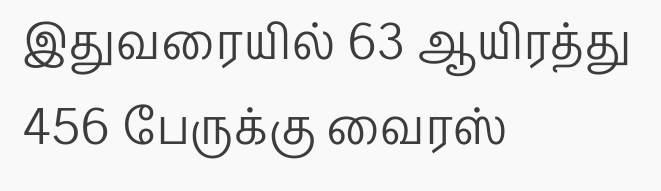இதுவரையில் 63 ஆயிரத்து 456 பேருக்கு வைரஸ்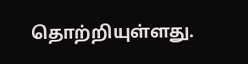தொற்றியுள்ளது.